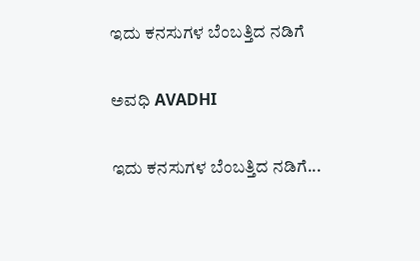ಇದು ಕನಸುಗಳ ಬೆಂಬತ್ತಿದ ನಡಿಗೆ‍

ಅವಧಿ AVADHI

ಇದು ಕನಸುಗಳ ಬೆಂಬತ್ತಿದ ನಡಿಗೆ...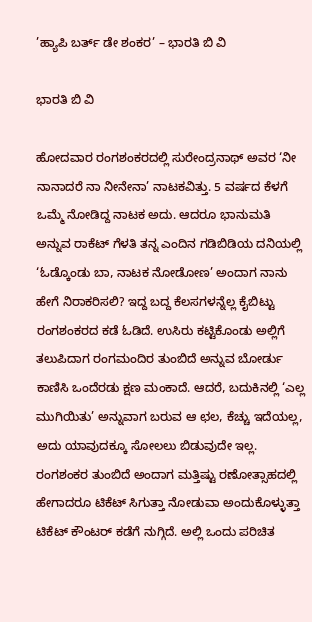’ಹ್ಯಾಪಿ ಬರ್ತ್ ಡೇ ಶಂಕರ’ – ಭಾರತಿ ಬಿ ವಿ

ಭಾರತಿ ಬಿ ವಿ

ಹೋದವಾರ ರಂಗಶಂಕರದಲ್ಲಿ ಸುರೇಂದ್ರನಾಥ್ ಅವರ ‘ನೀ ನಾನಾದರೆ ನಾ ನೀನೇನಾ’ ನಾಟಕವಿತ್ತು. 5 ವರ್ಷದ ಕೆಳಗೆ ಒಮ್ಮೆ ನೋಡಿದ್ದ ನಾಟಕ ಅದು. ಆದರೂ ಭಾನುಮತಿ ಅನ್ನುವ ರಾಕೆಟ್ ಗೆಳತಿ ತನ್ನ ಎಂದಿನ ಗಡಿಬಿಡಿಯ ದನಿಯಲ್ಲಿ ‘ಓಡ್ಕೊಂಡು ಬಾ, ನಾಟಕ ನೋಡೋಣ’ ಅಂದಾಗ ನಾನು ಹೇಗೆ ನಿರಾಕರಿಸಲಿ? ಇದ್ದ ಬದ್ದ ಕೆಲಸಗಳನ್ನೆಲ್ಲ ಕೈಬಿಟ್ಟು ರಂಗಶಂಕರದ ಕಡೆ ಓಡಿದೆ. ಉಸಿರು ಕಟ್ಟಿಕೊಂಡು ಅಲ್ಲಿಗೆ ತಲುಪಿದಾಗ ರಂಗಮಂದಿರ ತುಂಬಿದೆ ಅನ್ನುವ ಬೋರ್ಡು ಕಾಣಿಸಿ ಒಂದೆರಡು ಕ್ಷಣ ಮಂಕಾದೆ. ಆದರೆ, ಬದುಕಿನಲ್ಲಿ ‘ಎಲ್ಲ ಮುಗಿಯಿತು’ ಅನ್ನುವಾಗ ಬರುವ ಆ ಛಲ, ಕೆಚ್ಚು ಇದೆಯಲ್ಲ, ಅದು ಯಾವುದಕ್ಕೂ ಸೋಲಲು ಬಿಡುವುದೇ ಇಲ್ಲ. ರಂಗಶಂಕರ ತುಂಬಿದೆ ಅಂದಾಗ ಮತ್ತಿಷ್ಟು ರಣೋತ್ಸಾಹದಲ್ಲಿ ಹೇಗಾದರೂ ಟಿಕೆಟ್ ಸಿಗುತ್ತಾ ನೋಡುವಾ ಅಂದುಕೊಳ್ಳುತ್ತಾ ಟಿಕೆಟ್ ಕೌಂಟರ್ ಕಡೆಗೆ ನುಗ್ಗಿದೆ. ಅಲ್ಲಿ ಒಂದು ಪರಿಚಿತ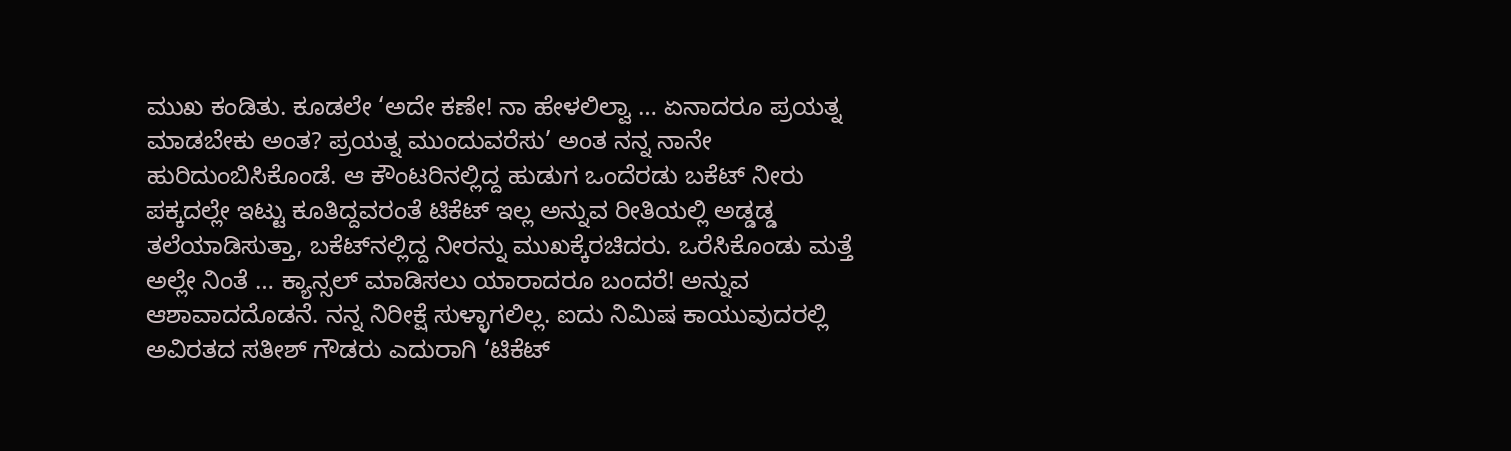ಮುಖ ಕಂಡಿತು. ಕೂಡಲೇ ‘ಅದೇ ಕಣೇ! ನಾ ಹೇಳಲಿಲ್ವಾ … ಏನಾದರೂ ಪ್ರಯತ್ನ ಮಾಡಬೇಕು ಅಂತ? ಪ್ರಯತ್ನ ಮುಂದುವರೆಸು’ ಅಂತ ನನ್ನ ನಾನೇ ಹುರಿದುಂಬಿಸಿಕೊಂಡೆ. ಆ ಕೌಂಟರಿನಲ್ಲಿದ್ದ ಹುಡುಗ ಒಂದೆರಡು ಬಕೆಟ್ ನೀರು ಪಕ್ಕದಲ್ಲೇ ಇಟ್ಟು ಕೂತಿದ್ದವರಂತೆ ಟಿಕೆಟ್ ಇಲ್ಲ ಅನ್ನುವ ರೀತಿಯಲ್ಲಿ ಅಡ್ಡಡ್ಡ ತಲೆಯಾಡಿಸುತ್ತಾ, ಬಕೆಟ್‌ನಲ್ಲಿದ್ದ ನೀರನ್ನು ಮುಖಕ್ಕೆರಚಿದರು. ಒರೆಸಿಕೊಂಡು ಮತ್ತೆ ಅಲ್ಲೇ ನಿಂತೆ … ಕ್ಯಾನ್ಸಲ್ ಮಾಡಿಸಲು ಯಾರಾದರೂ ಬಂದರೆ! ಅನ್ನುವ ಆಶಾವಾದದೊಡನೆ. ನನ್ನ ನಿರೀಕ್ಷೆ ಸುಳ್ಳಾಗಲಿಲ್ಲ. ಐದು ನಿಮಿಷ ಕಾಯುವುದರಲ್ಲಿ ಅವಿರತದ ಸತೀಶ್ ಗೌಡರು ಎದುರಾಗಿ ‘ಟಿಕೆಟ್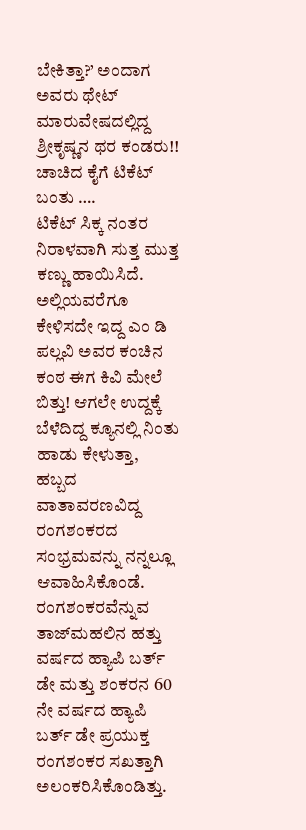ಬೇಕಿತ್ತಾ?’ ಅಂದಾಗ ಅವರು ಥೇಟ್ ಮಾರುವೇಷದಲ್ಲಿದ್ದ ಶ್ರೀಕೃಷ್ಣನ ಥರ ಕಂಡರು!! ಚಾಚಿದ ಕೈಗೆ ಟಿಕೆಟ್ ಬಂತು ….
ಟಿಕೆಟ್ ಸಿಕ್ಕ ನಂತರ ನಿರಾಳವಾಗಿ ಸುತ್ತ ಮುತ್ತ ಕಣ್ಣು ಹಾಯಿಸಿದೆ. ಅಲ್ಲಿಯವರೆಗೂ ಕೇಳಿಸದೇ ಇದ್ದ ಎಂ ಡಿ ಪಲ್ಲವಿ ಅವರ ಕಂಚಿನ ಕಂಠ ಈಗ ಕಿವಿ ಮೇಲೆ ಬಿತ್ತು! ಆಗಲೇ ಉದ್ದಕ್ಕೆ ಬೆಳೆದಿದ್ದ ಕ್ಯೂನಲ್ಲಿ ನಿಂತು ಹಾಡು ಕೇಳುತ್ತಾ, ಹಬ್ಬದ ವಾತಾವರಣವಿದ್ದ ರಂಗಶಂಕರದ ಸಂಭ್ರಮವನ್ನು ನನ್ನಲ್ಲೂ ಆವಾಹಿಸಿಕೊಂಡೆ. ರಂಗಶಂಕರವೆನ್ನುವ ತಾಜ್‌ಮಹಲಿನ ಹತ್ತು ವರ್ಷದ ಹ್ಯಾಪಿ ಬರ್ತ್ ಡೇ ಮತ್ತು ಶಂಕರನ 60 ನೇ ವರ್ಷದ ಹ್ಯಾಪಿ ಬರ್ತ್ ಡೇ ಪ್ರಯುಕ್ತ ರಂಗಶಂಕರ ಸಖತ್ತಾಗಿ ಅಲಂಕರಿಸಿಕೊಂಡಿತ್ತು.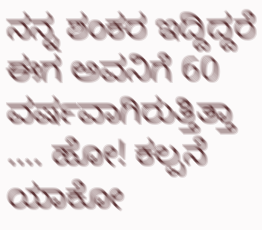ನನ್ನ ಶಂಕರ ಇದ್ದಿದ್ದರೆ ಈಗ ಅವನಿಗೆ 60 ವರ್ಷವಾಗಿರುತ್ತಿತ್ತಾ …. ಹೋ! ಕಲ್ಪನೆ ಯಾಕೋ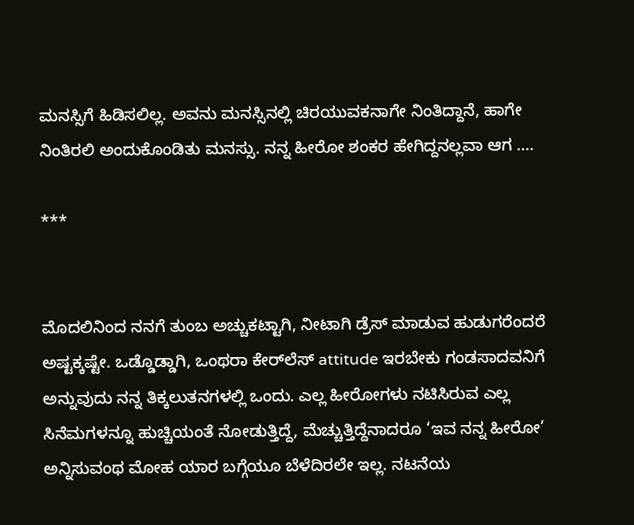ಮನಸ್ಸಿಗೆ ಹಿಡಿಸಲಿಲ್ಲ. ಅವನು ಮನಸ್ಸಿನಲ್ಲಿ ಚಿರಯುವಕನಾಗೇ ನಿಂತಿದ್ದಾನೆ, ಹಾಗೇ ನಿಂತಿರಲಿ ಅಂದುಕೊಂಡಿತು ಮನಸ್ಸು. ನನ್ನ ಹೀರೋ ಶಂಕರ ಹೇಗಿದ್ದನಲ್ಲವಾ ಆಗ ….

***


ಮೊದಲಿನಿಂದ ನನಗೆ ತುಂಬ ಅಚ್ಚುಕಟ್ಟಾಗಿ, ನೀಟಾಗಿ ಡ್ರೆಸ್ ಮಾಡುವ ಹುಡುಗರೆಂದರೆ ಅಷ್ಟಕ್ಕಷ್ಟೇ. ಒಡ್ಡೊಡ್ಡಾಗಿ, ಒಂಥರಾ ಕೇರ್‌ಲೆಸ್ attitude ಇರಬೇಕು ಗಂಡಸಾದವನಿಗೆ ಅನ್ನುವುದು ನನ್ನ ತಿಕ್ಕಲುತನಗಳಲ್ಲಿ ಒಂದು. ಎಲ್ಲ ಹೀರೋಗಳು ನಟಿಸಿರುವ ಎಲ್ಲ ಸಿನೆಮಗಳನ್ನೂ ಹುಚ್ಚಿಯಂತೆ ನೋಡುತ್ತಿದ್ದೆ, ಮೆಚ್ಚುತ್ತಿದ್ದೆನಾದರೂ ‘ಇವ ನನ್ನ ಹೀರೋ’ ಅನ್ನಿಸುವಂಥ ಮೋಹ ಯಾರ ಬಗ್ಗೆಯೂ ಬೆಳೆದಿರಲೇ ಇಲ್ಲ. ನಟನೆಯ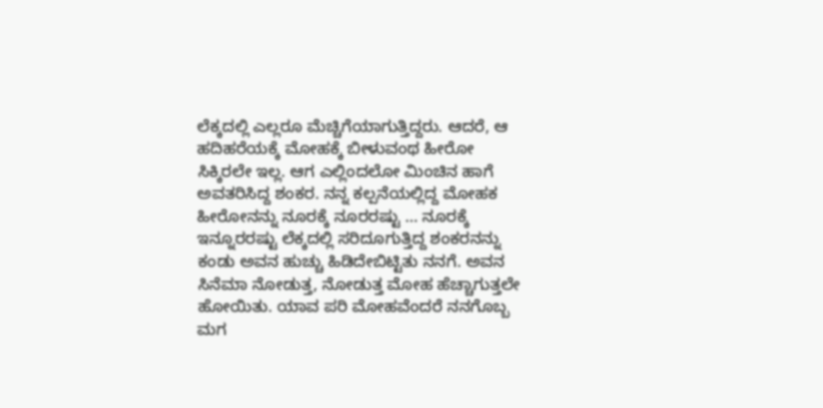ಲೆಕ್ಕದಲ್ಲಿ ಎಲ್ಲರೂ ಮೆಚ್ಚಿಗೆಯಾಗುತ್ತಿದ್ದರು. ಆದರೆ, ಆ ಹದಿಹರೆಯಕ್ಕೆ ಮೋಹಕ್ಕೆ ಬೀಳುವಂಥ ಹೀರೋ ಸಿಕ್ಕಿರಲೇ ಇಲ್ಲ. ಆಗ ಎಲ್ಲಿಂದಲೋ ಮಿಂಚಿನ ಹಾಗೆ ಅವತರಿಸಿದ್ದ ಶಂಕರ. ನನ್ನ ಕಲ್ಪನೆಯಲ್ಲಿದ್ದ ಮೋಹಕ ಹೀರೋನನ್ನು ನೂರಕ್ಕೆ ನೂರರಷ್ಟು … ನೂರಕ್ಕೆ ಇನ್ನೂರರಷ್ಟು ಲೆಕ್ಕದಲ್ಲಿ ಸರಿದೂಗುತ್ತಿದ್ದ ಶಂಕರನನ್ನು ಕಂಡು ಅವನ ಹುಚ್ಚು ಹಿಡಿದೇಬಿಟ್ಟಿತು ನನಗೆ. ಅವನ ಸಿನೆಮಾ ನೋಡುತ್ತ, ನೋಡುತ್ತ ಮೋಹ ಹೆಚ್ಚಾಗುತ್ತಲೇ ಹೋಯಿತು. ಯಾವ ಪರಿ ಮೋಹವೆಂದರೆ ನನಗೊಬ್ಬ ಮಗ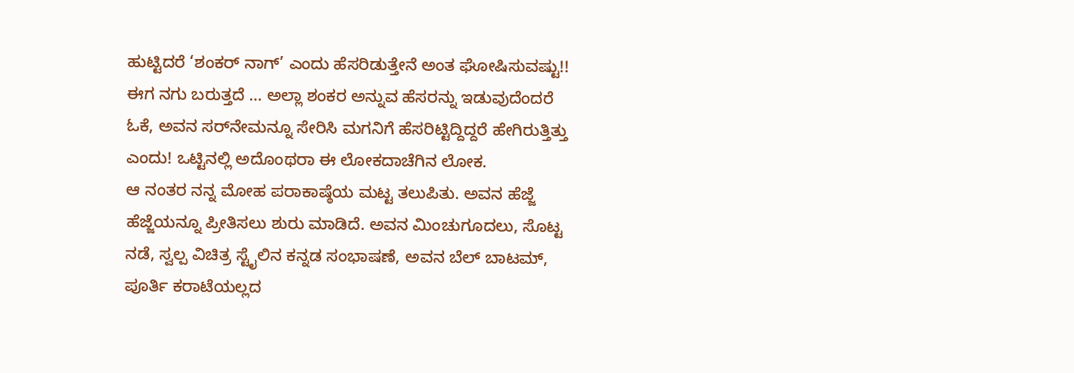ಹುಟ್ಟಿದರೆ ‘ಶಂಕರ್ ನಾಗ್’ ಎಂದು ಹೆಸರಿಡುತ್ತೇನೆ ಅಂತ ಘೋಷಿಸುವಷ್ಟು!! ಈಗ ನಗು ಬರುತ್ತದೆ … ಅಲ್ಲಾ ಶಂಕರ ಅನ್ನುವ ಹೆಸರನ್ನು ಇಡುವುದೆಂದರೆ ಓಕೆ, ಅವನ ಸರ್‌ನೇಮನ್ನೂ ಸೇರಿಸಿ ಮಗನಿಗೆ ಹೆಸರಿಟ್ಟಿದ್ದಿದ್ದರೆ ಹೇಗಿರುತ್ತಿತ್ತು ಎಂದು! ಒಟ್ಟಿನಲ್ಲಿ ಅದೊಂಥರಾ ಈ ಲೋಕದಾಚೆಗಿನ ಲೋಕ.
ಆ ನಂತರ ನನ್ನ ಮೋಹ ಪರಾಕಾಷ್ಠೆಯ ಮಟ್ಟ ತಲುಪಿತು. ಅವನ ಹೆಜ್ಜೆ ಹೆಜ್ಜೆಯನ್ನೂ ಪ್ರೀತಿಸಲು ಶುರು ಮಾಡಿದೆ. ಅವನ ಮಿಂಚುಗೂದಲು, ಸೊಟ್ಟ ನಡೆ, ಸ್ವಲ್ಪ ವಿಚಿತ್ರ ಸ್ಟೈಲಿನ ಕನ್ನಡ ಸಂಭಾಷಣೆ, ಅವನ ಬೆಲ್ ಬಾಟಮ್, ಪೂರ್ತಿ ಕರಾಟೆಯಲ್ಲದ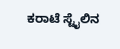ಕರಾಟೆ ಸ್ಟೈಲಿನ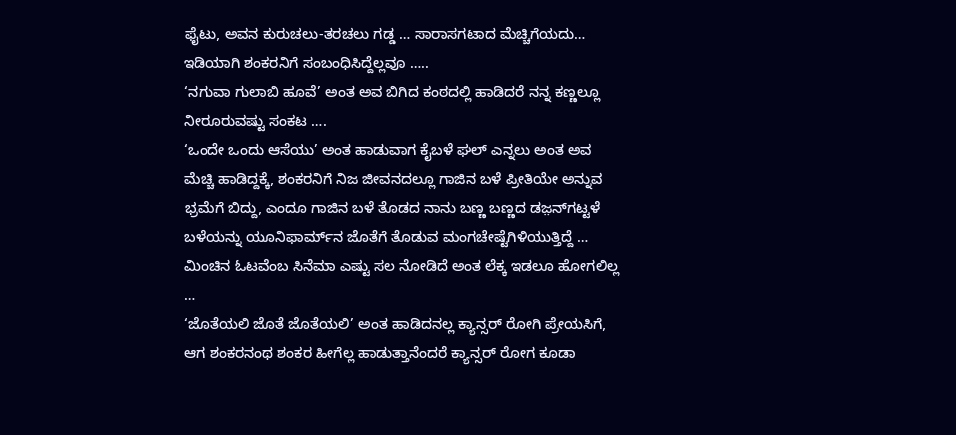ಫೈಟು, ಅವನ ಕುರುಚಲು-ತರಚಲು ಗಡ್ಡ … ಸಾರಾಸಗಟಾದ ಮೆಚ್ಚಿಗೆಯದು… ಇಡಿಯಾಗಿ ಶಂಕರನಿಗೆ ಸಂಬಂಧಿಸಿದ್ದೆಲ್ಲವೂ …..
‘ನಗುವಾ ಗುಲಾಬಿ ಹೂವೆ’ ಅಂತ ಅವ ಬಿಗಿದ ಕಂಠದಲ್ಲಿ ಹಾಡಿದರೆ ನನ್ನ ಕಣ್ಣಲ್ಲೂ ನೀರೂರುವಷ್ಟು ಸಂಕಟ ….
‘ಒಂದೇ ಒಂದು ಆಸೆಯು’ ಅಂತ ಹಾಡುವಾಗ ಕೈಬಳೆ ಘಲ್ ಎನ್ನಲು ಅಂತ ಅವ ಮೆಚ್ಚಿ ಹಾಡಿದ್ದಕ್ಕೆ, ಶಂಕರನಿಗೆ ನಿಜ ಜೀವನದಲ್ಲೂ ಗಾಜಿನ ಬಳೆ ಪ್ರೀತಿಯೇ ಅನ್ನುವ ಭ್ರಮೆಗೆ ಬಿದ್ದು, ಎಂದೂ ಗಾಜಿನ ಬಳೆ ತೊಡದ ನಾನು ಬಣ್ಣ ಬಣ್ಣದ ಡಜ಼ನ್‌ಗಟ್ಟಳೆ ಬಳೆಯನ್ನು ಯೂನಿಫಾರ್ಮ್‌ನ ಜೊತೆಗೆ ತೊಡುವ ಮಂಗಚೇಷ್ಟೆಗಿಳಿಯುತ್ತಿದ್ದೆ …
ಮಿಂಚಿನ ಓಟವೆಂಬ ಸಿನೆಮಾ ಎಷ್ಟು ಸಲ ನೋಡಿದೆ ಅಂತ ಲೆಕ್ಕ ಇಡಲೂ ಹೋಗಲಿಲ್ಲ …
‘ಜೊತೆಯಲಿ ಜೊತೆ ಜೊತೆಯಲಿ’ ಅಂತ ಹಾಡಿದನಲ್ಲ ಕ್ಯಾನ್ಸರ್ ರೋಗಿ ಪ್ರೇಯಸಿಗೆ, ಆಗ ಶಂಕರನಂಥ ಶಂಕರ ಹೀಗೆಲ್ಲ ಹಾಡುತ್ತಾನೆಂದರೆ ಕ್ಯಾನ್ಸರ್ ರೋಗ ಕೂಡಾ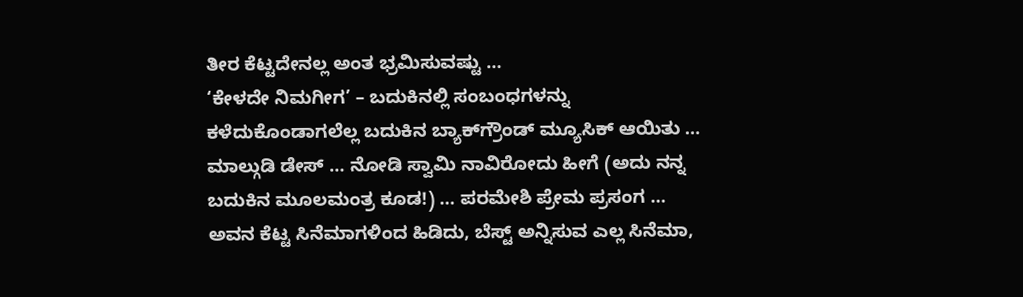ತೀರ ಕೆಟ್ಟದೇನಲ್ಲ ಅಂತ ಭ್ರಮಿಸುವಷ್ಟು …
‘ಕೇಳದೇ ನಿಮಗೀಗ’ – ಬದುಕಿನಲ್ಲಿ ಸಂಬಂಧಗಳನ್ನು ಕಳೆದುಕೊಂಡಾಗಲೆಲ್ಲ ಬದುಕಿನ ಬ್ಯಾಕ್‌ಗ್ರೌಂಡ್ ಮ್ಯೂಸಿಕ್ ಆಯಿತು …
ಮಾಲ್ಗುಡಿ ಡೇಸ್ … ನೋಡಿ ಸ್ವಾಮಿ ನಾವಿರೋದು ಹೀಗೆ (ಅದು ನನ್ನ ಬದುಕಿನ ಮೂಲಮಂತ್ರ ಕೂಡ!) … ಪರಮೇಶಿ ಪ್ರೇಮ ಪ್ರಸಂಗ …
ಅವನ ಕೆಟ್ಟ ಸಿನೆಮಾಗಳಿಂದ ಹಿಡಿದು, ಬೆಸ್ಟ್ ಅನ್ನಿಸುವ ಎಲ್ಲ ಸಿನೆಮಾ,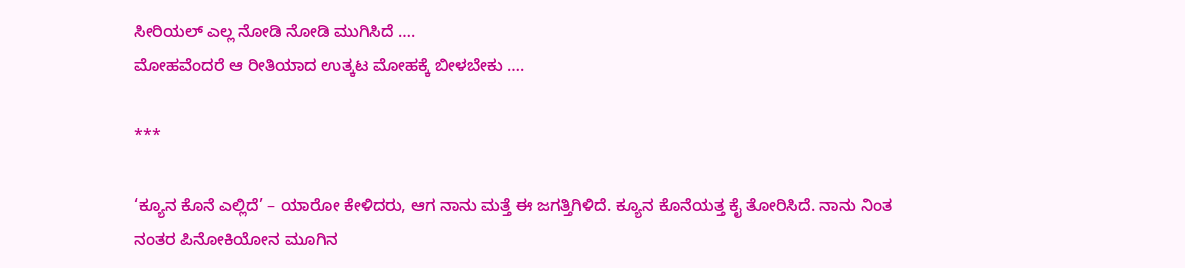ಸೀರಿಯಲ್ ಎಲ್ಲ ನೋಡಿ ನೋಡಿ ಮುಗಿಸಿದೆ ….
ಮೋಹವೆಂದರೆ ಆ ರೀತಿಯಾದ ಉತ್ಕಟ ಮೋಹಕ್ಕೆ ಬೀಳಬೇಕು ….

***

‘ಕ್ಯೂನ ಕೊನೆ ಎಲ್ಲಿದೆ’ – ಯಾರೋ ಕೇಳಿದರು, ಆಗ ನಾನು ಮತ್ತೆ ಈ ಜಗತ್ತಿಗಿಳಿದೆ. ಕ್ಯೂನ ಕೊನೆಯತ್ತ ಕೈ ತೋರಿಸಿದೆ. ನಾನು ನಿಂತ ನಂತರ ಪಿನೋಕಿಯೋನ ಮೂಗಿನ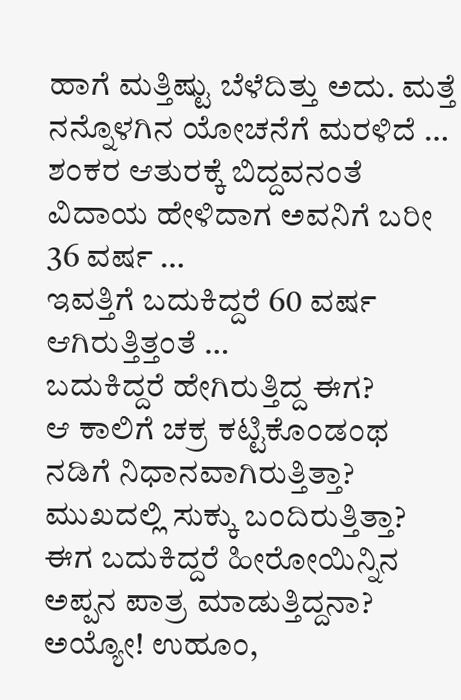ಹಾಗೆ ಮತ್ತಿಷ್ಟು ಬೆಳೆದಿತ್ತು ಅದು. ಮತ್ತೆ ನನ್ನೊಳಗಿನ ಯೋಚನೆಗೆ ಮರಳಿದೆ …
ಶಂಕರ ಆತುರಕ್ಕೆ ಬಿದ್ದವನಂತೆ ವಿದಾಯ ಹೇಳಿದಾಗ ಅವನಿಗೆ ಬರೀ 36 ವರ್ಷ …
ಇವತ್ತಿಗೆ ಬದುಕಿದ್ದರೆ 60 ವರ್ಷ ಆಗಿರುತ್ತಿತ್ತಂತೆ …
ಬದುಕಿದ್ದರೆ ಹೇಗಿರುತ್ತಿದ್ದ ಈಗ?
ಆ ಕಾಲಿಗೆ ಚಕ್ರ ಕಟ್ಟಿಕೊಂಡಂಥ ನಡಿಗೆ ನಿಧಾನವಾಗಿರುತ್ತಿತ್ತಾ?
ಮುಖದಲ್ಲಿ ಸುಕ್ಕು ಬಂದಿರುತ್ತಿತ್ತಾ?
ಈಗ ಬದುಕಿದ್ದರೆ ಹೀರೋಯಿನ್ನಿನ ಅಪ್ಪನ ಪಾತ್ರ ಮಾಡುತ್ತಿದ್ದನಾ? ಅಯ್ಯೋ! ಉಹೂಂ,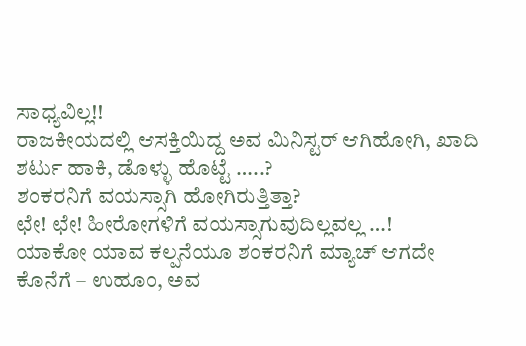ಸಾಧ್ಯವಿಲ್ಲ!!
ರಾಜಕೀಯದಲ್ಲಿ ಆಸಕ್ತಿಯಿದ್ದ ಅವ ಮಿನಿಸ್ಟರ್ ಆಗಿಹೋಗಿ, ಖಾದಿ ಶರ್ಟು ಹಾಕಿ, ಡೊಳ್ಳು ಹೊಟ್ಟೆ …..?
ಶಂಕರನಿಗೆ ವಯಸ್ಸಾಗಿ ಹೋಗಿರುತ್ತಿತ್ತಾ?
ಛೇ! ಛೇ! ಹೀರೋಗಳಿಗೆ ವಯಸ್ಸಾಗುವುದಿಲ್ಲವಲ್ಲ …!
ಯಾಕೋ ಯಾವ ಕಲ್ಪನೆಯೂ ಶಂಕರನಿಗೆ ಮ್ಯಾಚ್ ಆಗದೇ ಕೊನೆಗೆ – ಉಹೂಂ, ಅವ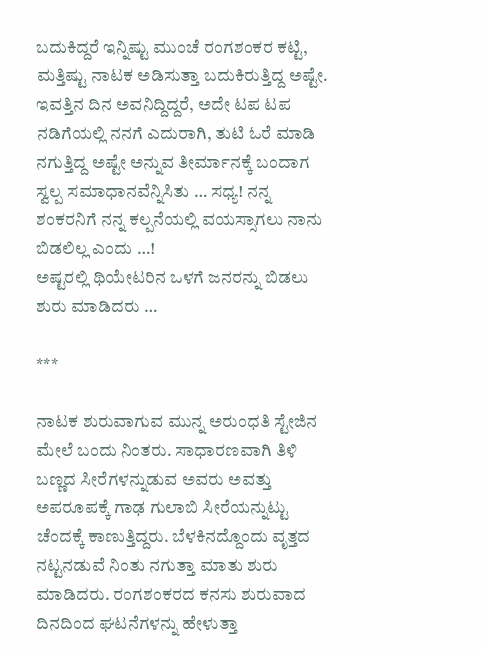ಬದುಕಿದ್ದರೆ ಇನ್ನಿಷ್ಟು ಮುಂಚೆ ರಂಗಶಂಕರ ಕಟ್ಟಿ, ಮತ್ತಿಷ್ಟು ನಾಟಕ ಅಡಿಸುತ್ತಾ ಬದುಕಿರುತ್ತಿದ್ದ ಅಷ್ಟೇ. ಇವತ್ತಿನ ದಿನ ಅವನಿದ್ದಿದ್ದರೆ, ಅದೇ ಟಪ ಟಪ ನಡಿಗೆಯಲ್ಲಿ ನನಗೆ ಎದುರಾಗಿ, ತುಟಿ ಓರೆ ಮಾಡಿ ನಗುತ್ತಿದ್ದ ಅಷ್ಟೇ ಅನ್ನುವ ತೀರ್ಮಾನಕ್ಕೆ ಬಂದಾಗ ಸ್ವಲ್ಪ ಸಮಾಧಾನವೆನ್ನಿಸಿತು … ಸಧ್ಯ! ನನ್ನ ಶಂಕರನಿಗೆ ನನ್ನ ಕಲ್ಪನೆಯಲ್ಲಿ ವಯಸ್ಸಾಗಲು ನಾನು ಬಿಡಲಿಲ್ಲ ಎಂದು …!
ಅಷ್ಟರಲ್ಲಿ ಥಿಯೇಟರಿನ ಒಳಗೆ ಜನರನ್ನು ಬಿಡಲು ಶುರು ಮಾಡಿದರು …

***

ನಾಟಕ ಶುರುವಾಗುವ ಮುನ್ನ ಅರುಂಧತಿ ಸ್ಟೇಜಿನ ಮೇಲೆ ಬಂದು ನಿಂತರು. ಸಾಧಾರಣವಾಗಿ ತಿಳಿ ಬಣ್ಣದ ಸೀರೆಗಳನ್ನುಡುವ ಅವರು ಅವತ್ತು ಅಪರೂಪಕ್ಕೆ ಗಾಢ ಗುಲಾಬಿ ಸೀರೆಯನ್ನುಟ್ಟು ಚೆಂದಕ್ಕೆ ಕಾಣುತ್ತಿದ್ದರು. ಬೆಳಕಿನದ್ದೊಂದು ವೃತ್ತದ ನಟ್ಟನಡುವೆ ನಿಂತು ನಗುತ್ತಾ ಮಾತು ಶುರು ಮಾಡಿದರು. ರಂಗಶಂಕರದ ಕನಸು ಶುರುವಾದ ದಿನದಿಂದ ಘಟನೆಗಳನ್ನು ಹೇಳುತ್ತಾ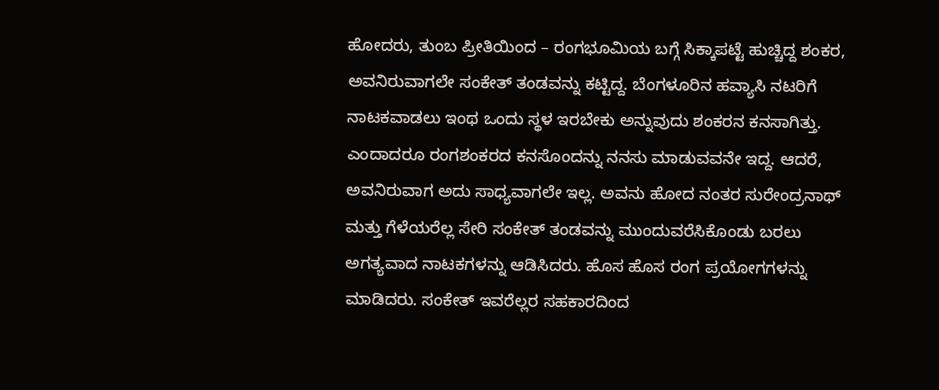ಹೋದರು, ತುಂಬ ಪ್ರೀತಿಯಿಂದ – ರಂಗಭೂಮಿಯ ಬಗ್ಗೆ ಸಿಕ್ಕಾಪಟ್ಟೆ ಹುಚ್ಚಿದ್ದ ಶಂಕರ, ಅವನಿರುವಾಗಲೇ ಸಂಕೇತ್ ತಂಡವನ್ನು ಕಟ್ಟಿದ್ದ. ಬೆಂಗಳೂರಿನ ಹವ್ಯಾಸಿ ನಟರಿಗೆ ನಾಟಕವಾಡಲು ಇಂಥ ಒಂದು ಸ್ಥಳ ಇರಬೇಕು ಅನ್ನುವುದು ಶಂಕರನ ಕನಸಾಗಿತ್ತು. ಎಂದಾದರೂ ರಂಗಶಂಕರದ ಕನಸೊಂದನ್ನು ನನಸು ಮಾಡುವವನೇ ಇದ್ದ. ಆದರೆ, ಅವನಿರುವಾಗ ಅದು ಸಾಧ್ಯವಾಗಲೇ ಇಲ್ಲ. ಅವನು ಹೋದ ನಂತರ ಸುರೇಂದ್ರನಾಥ್ ಮತ್ತು ಗೆಳೆಯರೆಲ್ಲ ಸೇರಿ ಸಂಕೇತ್ ತಂಡವನ್ನು ಮುಂದುವರೆಸಿಕೊಂಡು ಬರಲು ಅಗತ್ಯವಾದ ನಾಟಕಗಳನ್ನು ಆಡಿಸಿದರು. ಹೊಸ ಹೊಸ ರಂಗ ಪ್ರಯೋಗಗಳನ್ನು ಮಾಡಿದರು. ಸಂಕೇತ್ ಇವರೆಲ್ಲರ ಸಹಕಾರದಿಂದ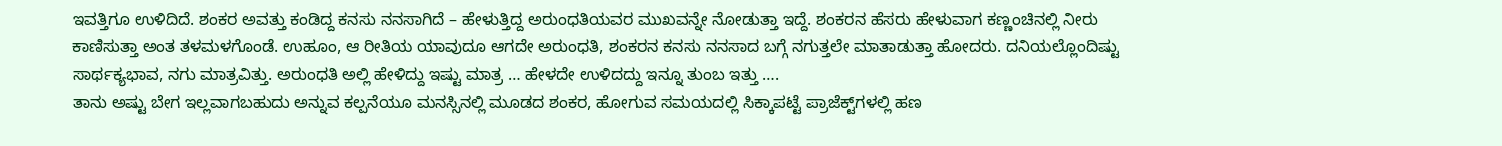ಇವತ್ತಿಗೂ ಉಳಿದಿದೆ. ಶಂಕರ ಅವತ್ತು ಕಂಡಿದ್ದ ಕನಸು ನನಸಾಗಿದೆ – ಹೇಳುತ್ತಿದ್ದ ಅರುಂಧತಿಯವರ ಮುಖವನ್ನೇ ನೋಡುತ್ತಾ ಇದ್ದೆ. ಶಂಕರನ ಹೆಸರು ಹೇಳುವಾಗ ಕಣ್ಣಂಚಿನಲ್ಲಿ ನೀರು ಕಾಣಿಸುತ್ತಾ ಅಂತ ತಳಮಳಗೊಂಡೆ. ಉಹೂಂ, ಆ ರೀತಿಯ ಯಾವುದೂ ಆಗದೇ ಅರುಂಧತಿ, ಶಂಕರನ ಕನಸು ನನಸಾದ ಬಗ್ಗೆ ನಗುತ್ತಲೇ ಮಾತಾಡುತ್ತಾ ಹೋದರು. ದನಿಯಲ್ಲೊಂದಿಷ್ಟು ಸಾರ್ಥಕ್ಯಭಾವ, ನಗು ಮಾತ್ರವಿತ್ತು. ಅರುಂಧತಿ ಅಲ್ಲಿ ಹೇಳಿದ್ದು ಇಷ್ಟು ಮಾತ್ರ … ಹೇಳದೇ ಉಳಿದದ್ದು ಇನ್ನೂ ತುಂಬ ಇತ್ತು ….
ತಾನು ಅಷ್ಟು ಬೇಗ ಇಲ್ಲವಾಗಬಹುದು ಅನ್ನುವ ಕಲ್ಪನೆಯೂ ಮನಸ್ಸಿನಲ್ಲಿ ಮೂಡದ ಶಂಕರ, ಹೋಗುವ ಸಮಯದಲ್ಲಿ ಸಿಕ್ಕಾಪಟ್ಟೆ ಪ್ರಾಜೆಕ್ಟ್‌ಗಳಲ್ಲಿ ಹಣ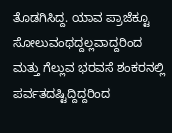ತೊಡಗಿಸಿದ್ದ. ಯಾವ ಪ್ರಾಜೆಕ್ಟೂ ಸೋಲುವಂಥದ್ದಲ್ಲವಾದ್ದರಿಂದ ಮತ್ತು ಗೆಲ್ಲುವ ಭರವಸೆ ಶಂಕರನಲ್ಲಿ ಪರ್ವತದಷ್ಟಿದ್ದಿದ್ದರಿಂದ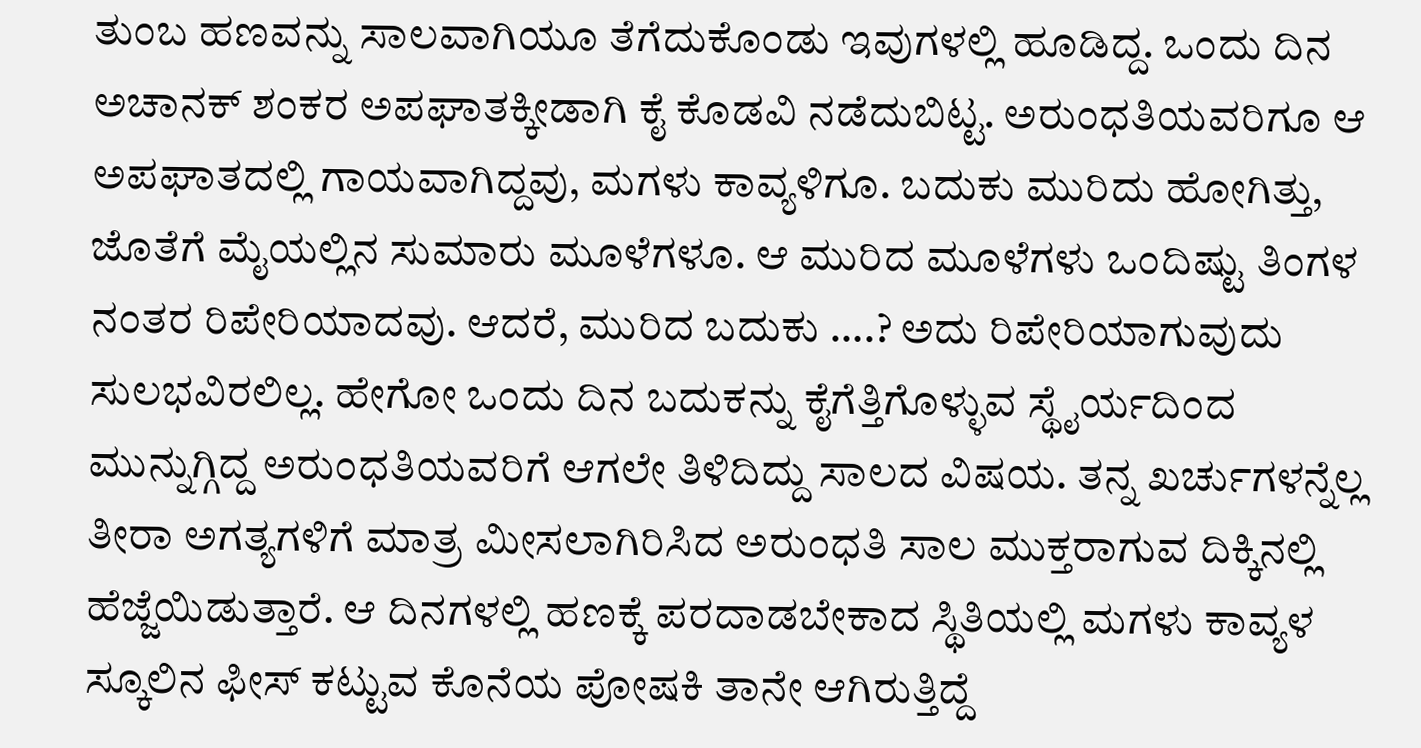ತುಂಬ ಹಣವನ್ನು ಸಾಲವಾಗಿಯೂ ತೆಗೆದುಕೊಂಡು ಇವುಗಳಲ್ಲಿ ಹೂಡಿದ್ದ. ಒಂದು ದಿನ ಅಚಾನಕ್ ಶಂಕರ ಅಪಘಾತಕ್ಕೀಡಾಗಿ ಕೈ ಕೊಡವಿ ನಡೆದುಬಿಟ್ಟ. ಅರುಂಧತಿಯವರಿಗೂ ಆ ಅಪಘಾತದಲ್ಲಿ ಗಾಯವಾಗಿದ್ದವು, ಮಗಳು ಕಾವ್ಯಳಿಗೂ. ಬದುಕು ಮುರಿದು ಹೋಗಿತ್ತು, ಜೊತೆಗೆ ಮೈಯಲ್ಲಿನ ಸುಮಾರು ಮೂಳೆಗಳೂ. ಆ ಮುರಿದ ಮೂಳೆಗಳು ಒಂದಿಷ್ಟು ತಿಂಗಳ ನಂತರ ರಿಪೇರಿಯಾದವು. ಆದರೆ, ಮುರಿದ ಬದುಕು ….? ಅದು ರಿಪೇರಿಯಾಗುವುದು ಸುಲಭವಿರಲಿಲ್ಲ. ಹೇಗೋ ಒಂದು ದಿನ ಬದುಕನ್ನು ಕೈಗೆತ್ತಿಗೊಳ್ಳುವ ಸ್ಥೈರ್ಯದಿಂದ ಮುನ್ನುಗ್ಗಿದ್ದ ಅರುಂಧತಿಯವರಿಗೆ ಆಗಲೇ ತಿಳಿದಿದ್ದು ಸಾಲದ ವಿಷಯ. ತನ್ನ ಖರ್ಚುಗಳನ್ನೆಲ್ಲ ತೀರಾ ಅಗತ್ಯಗಳಿಗೆ ಮಾತ್ರ ಮೀಸಲಾಗಿರಿಸಿದ ಅರುಂಧತಿ ಸಾಲ ಮುಕ್ತರಾಗುವ ದಿಕ್ಕಿನಲ್ಲಿ ಹೆಜ್ಜೆಯಿಡುತ್ತಾರೆ. ಆ ದಿನಗಳಲ್ಲಿ ಹಣಕ್ಕೆ ಪರದಾಡಬೇಕಾದ ಸ್ಥಿತಿಯಲ್ಲಿ ಮಗಳು ಕಾವ್ಯಳ ಸ್ಕೂಲಿನ ಫೀಸ್ ಕಟ್ಟುವ ಕೊನೆಯ ಪೋಷಕಿ ತಾನೇ ಆಗಿರುತ್ತಿದ್ದೆ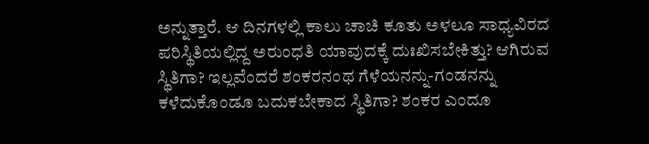ಅನ್ನುತ್ತಾರೆ. ಆ ದಿನಗಳಲ್ಲಿ ಕಾಲು ಚಾಚಿ ಕೂತು ಅಳಲೂ ಸಾಧ್ಯವಿರದ ಪರಿಸ್ಥಿತಿಯಲ್ಲಿದ್ದ ಅರುಂಧತಿ ಯಾವುದಕ್ಕೆ ದುಃಖಿಸಬೇಕಿತ್ತು? ಆಗಿರುವ ಸ್ಥಿತಿಗಾ? ಇಲ್ಲವೆಂದರೆ ಶಂಕರನಂಥ ಗೆಳೆಯನನ್ನು-ಗಂಡನನ್ನು ಕಳೆದುಕೊಂಡೂ ಬದುಕಬೇಕಾದ ಸ್ಥಿತಿಗಾ? ಶಂಕರ ಎಂದೂ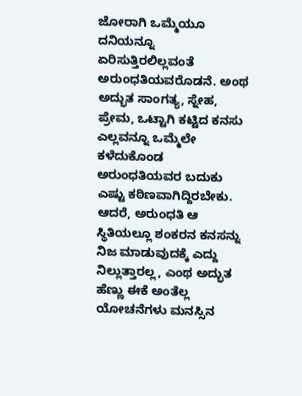ಜೋರಾಗಿ ಒಮ್ಮೆಯೂ ದನಿಯನ್ನೂ ಏರಿಸುತ್ತಿರಲಿಲ್ಲವಂತೆ ಅರುಂಧತಿಯವರೊಡನೆ. ಅಂಥ ಅದ್ಭುತ ಸಾಂಗತ್ಯ, ಸ್ನೇಹ, ಪ್ರೇಮ, ಒಟ್ಟಾಗಿ ಕಟ್ಟಿದ ಕನಸು ಎಲ್ಲವನ್ನೂ ಒಮ್ಮೆಲೇ ಕಳೆದುಕೊಂಡ ಅರುಂಧತಿಯವರ ಬದುಕು ಎಷ್ಟು ಕಠಿಣವಾಗಿದ್ದಿರಬೇಕು. ಆದರೆ, ಅರುಂಧತಿ ಆ ಸ್ಥಿತಿಯಲ್ಲೂ ಶಂಕರನ ಕನಸನ್ನು ನಿಜ ಮಾಡುವುದಕ್ಕೆ ಎದ್ದು ನಿಲ್ಲುತ್ತಾರಲ್ಲ, ಎಂಥ ಅದ್ಭುತ ಹೆಣ್ಣು ಈಕೆ ಅಂತೆಲ್ಲ ಯೋಚನೆಗಳು ಮನಸ್ಸಿನ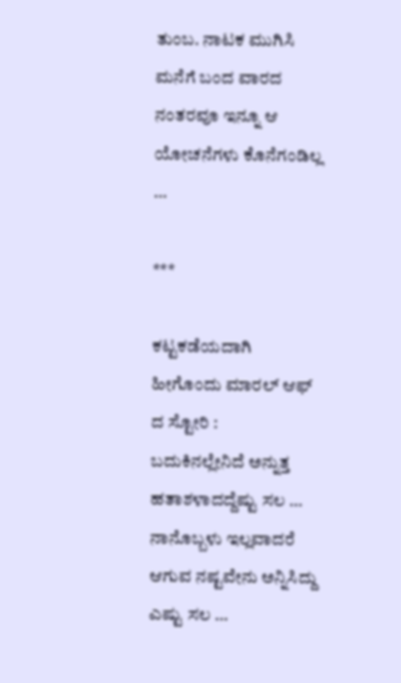ತುಂಬ. ನಾಟಕ ಮುಗಿಸಿ ಮನೆಗೆ ಬಂದ ವಾರದ ನಂತರವೂ ಇನ್ನೂ ಆ ಯೋಚನೆಗಳು ಕೊನೆಗಂಡಿಲ್ಲ …

***

ಕಟ್ಟಕಡೆಯದಾಗಿ ಹೀಗೊಂದು ಮಾರಲ್ ಆಫ್ ದ ಸ್ಟೋರಿ :
ಬದುಕಿನಲ್ಲೇನಿದೆ ಅನ್ನುತ್ತ ಹತಾಶಳಾದದ್ದೆಷ್ಟು ಸಲ …
ನಾನೊಬ್ಬಳು ಇಲ್ಲವಾದರೆ ಆಗುವ ನಷ್ಟವೇನು ಅನ್ನಿಸಿದ್ದು ಎಷ್ಟು ಸಲ …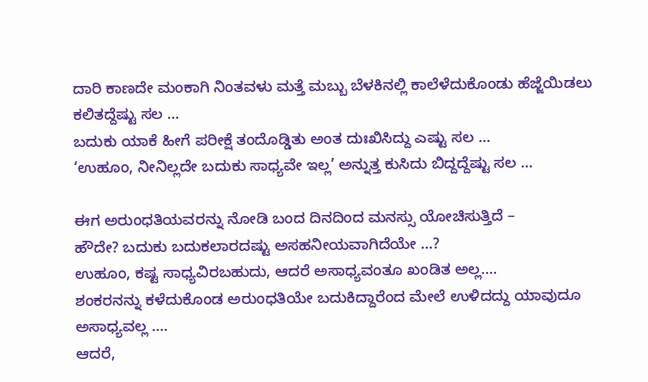ದಾರಿ ಕಾಣದೇ ಮಂಕಾಗಿ ನಿಂತವಳು ಮತ್ತೆ ಮಬ್ಬು ಬೆಳಕಿನಲ್ಲಿ ಕಾಲೆಳೆದುಕೊಂಡು ಹೆಜ್ಜೆಯಿಡಲು ಕಲಿತದ್ದೆಷ್ಟು ಸಲ …
ಬದುಕು ಯಾಕೆ ಹೀಗೆ ಪರೀಕ್ಷೆ ತಂದೊಡ್ಡಿತು ಅಂತ ದುಃಖಿಸಿದ್ದು ಎಷ್ಟು ಸಲ …
‘ಉಹೂಂ, ನೀನಿಲ್ಲದೇ ಬದುಕು ಸಾಧ್ಯವೇ ಇಲ್ಲ’ ಅನ್ನುತ್ತ ಕುಸಿದು ಬಿದ್ದದ್ದೆಷ್ಟು ಸಲ …

ಈಗ ಅರುಂಧತಿಯವರನ್ನು ನೋಡಿ ಬಂದ ದಿನದಿಂದ ಮನಸ್ಸು ಯೋಚಿಸುತ್ತಿದೆ –
ಹೌದೇ? ಬದುಕು ಬದುಕಲಾರದಷ್ಟು ಅಸಹನೀಯವಾಗಿದೆಯೇ …?
ಉಹೂಂ, ಕಷ್ಟ ಸಾಧ್ಯವಿರಬಹುದು, ಆದರೆ ಅಸಾಧ್ಯವಂತೂ ಖಂಡಿತ ಅಲ್ಲ….
ಶಂಕರನನ್ನು ಕಳೆದುಕೊಂಡ ಅರುಂಧತಿಯೇ ಬದುಕಿದ್ದಾರೆಂದ ಮೇಲೆ ಉಳಿದದ್ದು ಯಾವುದೂ ಅಸಾಧ್ಯವಲ್ಲ ….
ಆದರೆ,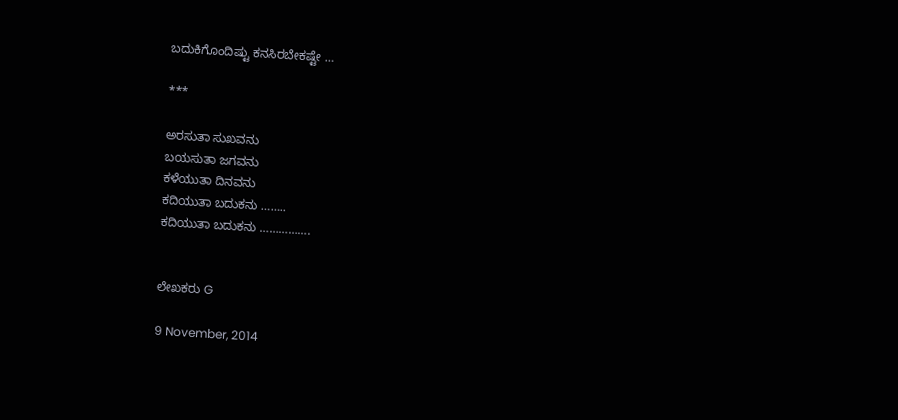ಬದುಕಿಗೊಂದಿಷ್ಟು ಕನಸಿರಬೇಕಷ್ಟೇ …

***

ಅರಸುತಾ ಸುಖವನು
ಬಯಸುತಾ ಜಗವನು
ಕಳೆಯುತಾ ದಿನವನು
ಕದಿಯುತಾ ಬದುಕನು ……..
ಕದಿಯುತಾ ಬದುಕನು …………….


ಲೇಖಕರು G

9 November, 2014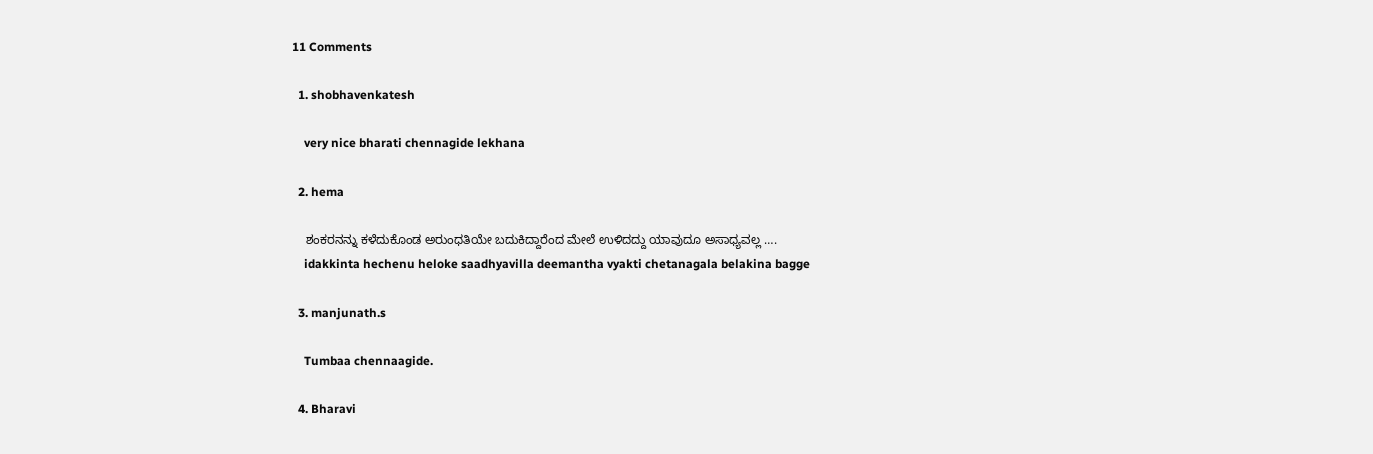11 Comments

  1. shobhavenkatesh

    very nice bharati chennagide lekhana

  2. hema

    ಶಂಕರನನ್ನು ಕಳೆದುಕೊಂಡ ಅರುಂಧತಿಯೇ ಬದುಕಿದ್ದಾರೆಂದ ಮೇಲೆ ಉಳಿದದ್ದು ಯಾವುದೂ ಅಸಾಧ್ಯವಲ್ಲ ….
    idakkinta hechenu heloke saadhyavilla deemantha vyakti chetanagala belakina bagge

  3. manjunath.s

    Tumbaa chennaagide.

  4. Bharavi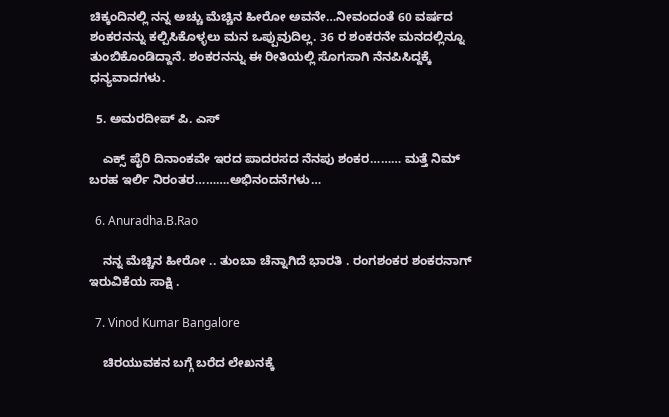ಚಿಕ್ಕಂದಿನಲ್ಲಿ ನನ್ನ ಅಚ್ಚು ಮೆಚ್ಚಿನ ಹೀರೋ ಅವನೇ…ನೀವಂದಂತೆ 60 ವರ್ಷದ ಶಂಕರನನ್ನು ಕಲ್ಪಿಸಿಕೊಳ್ಳಲು ಮನ ಒಪ್ಪುವುದಿಲ್ಲ. 36 ರ ಶಂಕರನೇ ಮನದಲ್ಲಿನ್ನೂ ತುಂಬಿಕೊಂಡಿದ್ದಾನೆ. ಶಂಕರನನ್ನು ಈ ರೀತಿಯಲ್ಲಿ ಸೊಗಸಾಗಿ ನೆನಪಿಸಿದ್ದಕ್ಕೆ ಧನ್ಯವಾದಗಳು.

  5. ಅಮರದೀಪ್ ಪಿ. ಎಸ್

    ಎಕ್ಸ್ ಪೈರಿ ದಿನಾಂಕವೇ ಇರದ ಪಾದರಸದ ನೆನಪು ಶಂಕರ……… ಮತ್ತೆ ನಿಮ್ ಬರಹ ಇರ್ಲಿ ನಿರಂತರ……….ಅಭಿನಂದನೆಗಳು…

  6. Anuradha.B.Rao

    ನನ್ನ ಮೆಚ್ಚಿನ ಹೀರೋ .. ತುಂಬಾ ಚೆನ್ನಾಗಿದೆ ಭಾರತಿ . ರಂಗಶಂಕರ ಶಂಕರನಾಗ್ ಇರುವಿಕೆಯ ಸಾಕ್ಷಿ .

  7. Vinod Kumar Bangalore

    ಚಿರಯುವಕನ ಬಗ್ಗೆ ಬರೆದ ಲೇಖನಕ್ಕೆ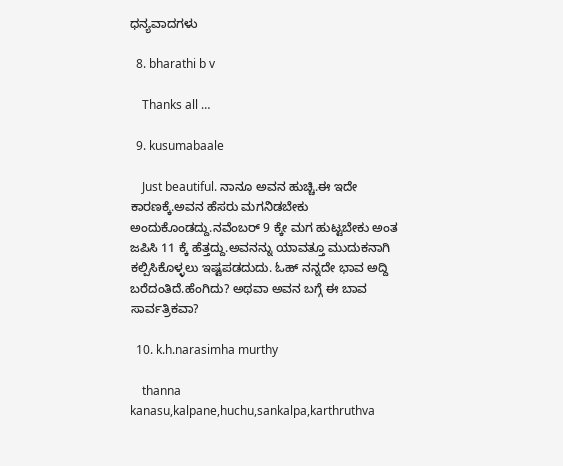ಧನ್ಯವಾದಗಳು

  8. bharathi b v

    Thanks all …

  9. kusumabaale

    Just beautiful. ನಾನೂ ಅವನ ಹುಚ್ಚಿ.ಈ ಇದೇ ಕಾರಣಕ್ಕೆ.ಅವನ ಹೆಸರು ಮಗನಿಡಬೇಕು ಅಂದುಕೊಂಡದ್ದು.ನವೆಂಬರ್ 9 ಕ್ಕೇ ಮಗ ಹುಟ್ಟಬೇಕು ಅಂತ ಜಪಿಸಿ 11 ಕ್ಕೆ ಹೆತ್ತದ್ದು.ಅವನನ್ನು ಯಾವತ್ತೂ ಮುದುಕನಾಗಿ ಕಲ್ಪಿಸಿಕೊಳ್ಳಲು ಇಷ್ಟಪಡದುದು. ಓಹ್ ನನ್ನದೇ ಭಾವ ಅದ್ದಿ ಬರೆದಂತಿದೆ.ಹೆಂಗಿದು? ಅಥವಾ ಅವನ ಬಗ್ಗೆ ಈ ಬಾವ ಸಾರ್ವತ್ರಿಕವಾ?

  10. k.h.narasimha murthy

    thanna kanasu,kalpane,huchu,sankalpa,karthruthva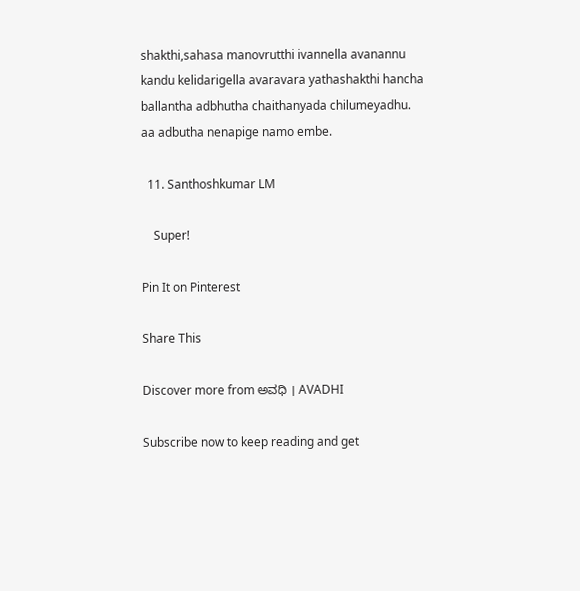shakthi,sahasa manovrutthi ivannella avanannu kandu kelidarigella avaravara yathashakthi hancha ballantha adbhutha chaithanyada chilumeyadhu. aa adbutha nenapige namo embe.

  11. Santhoshkumar LM

    Super!

Pin It on Pinterest

Share This

Discover more from ಅವಧಿ । AVADHI

Subscribe now to keep reading and get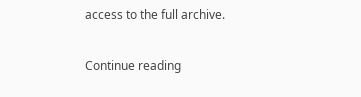access to the full archive.

Continue reading